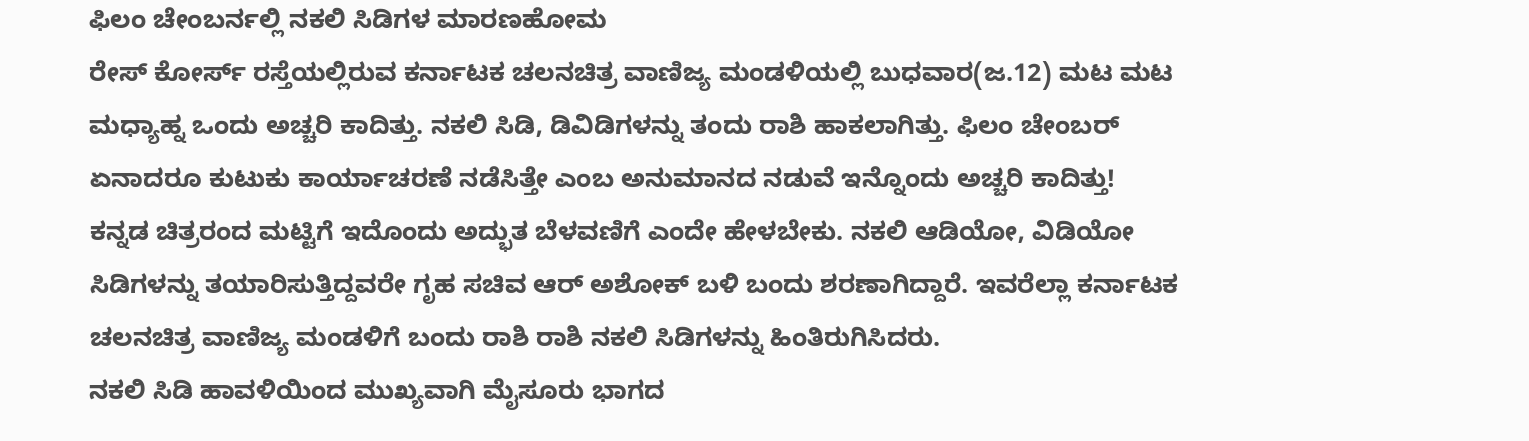ಫಿಲಂ ಚೇಂಬರ್ನಲ್ಲಿ ನಕಲಿ ಸಿಡಿಗಳ ಮಾರಣಹೋಮ
ರೇಸ್ ಕೋರ್ಸ್ ರಸ್ತೆಯಲ್ಲಿರುವ ಕರ್ನಾಟಕ ಚಲನಚಿತ್ರ ವಾಣಿಜ್ಯ ಮಂಡಳಿಯಲ್ಲಿ ಬುಧವಾರ(ಜ.12) ಮಟ ಮಟ ಮಧ್ಯಾಹ್ನ ಒಂದು ಅಚ್ಚರಿ ಕಾದಿತ್ತು. ನಕಲಿ ಸಿಡಿ, ಡಿವಿಡಿಗಳನ್ನು ತಂದು ರಾಶಿ ಹಾಕಲಾಗಿತ್ತು. ಫಿಲಂ ಚೇಂಬರ್ ಏನಾದರೂ ಕುಟುಕು ಕಾರ್ಯಾಚರಣೆ ನಡೆಸಿತ್ತೇ ಎಂಬ ಅನುಮಾನದ ನಡುವೆ ಇನ್ನೊಂದು ಅಚ್ಚರಿ ಕಾದಿತ್ತು!
ಕನ್ನಡ ಚಿತ್ರರಂದ ಮಟ್ಟಿಗೆ ಇದೊಂದು ಅದ್ಭುತ ಬೆಳವಣಿಗೆ ಎಂದೇ ಹೇಳಬೇಕು. ನಕಲಿ ಆಡಿಯೋ, ವಿಡಿಯೋ ಸಿಡಿಗಳನ್ನು ತಯಾರಿಸುತ್ತಿದ್ದವರೇ ಗೃಹ ಸಚಿವ ಆರ್ ಅಶೋಕ್ ಬಳಿ ಬಂದು ಶರಣಾಗಿದ್ದಾರೆ. ಇವರೆಲ್ಲಾ ಕರ್ನಾಟಕ ಚಲನಚಿತ್ರ ವಾಣಿಜ್ಯ ಮಂಡಳಿಗೆ ಬಂದು ರಾಶಿ ರಾಶಿ ನಕಲಿ ಸಿಡಿಗಳನ್ನು ಹಿಂತಿರುಗಿಸಿದರು.
ನಕಲಿ ಸಿಡಿ ಹಾವಳಿಯಿಂದ ಮುಖ್ಯವಾಗಿ ಮೈಸೂರು ಭಾಗದ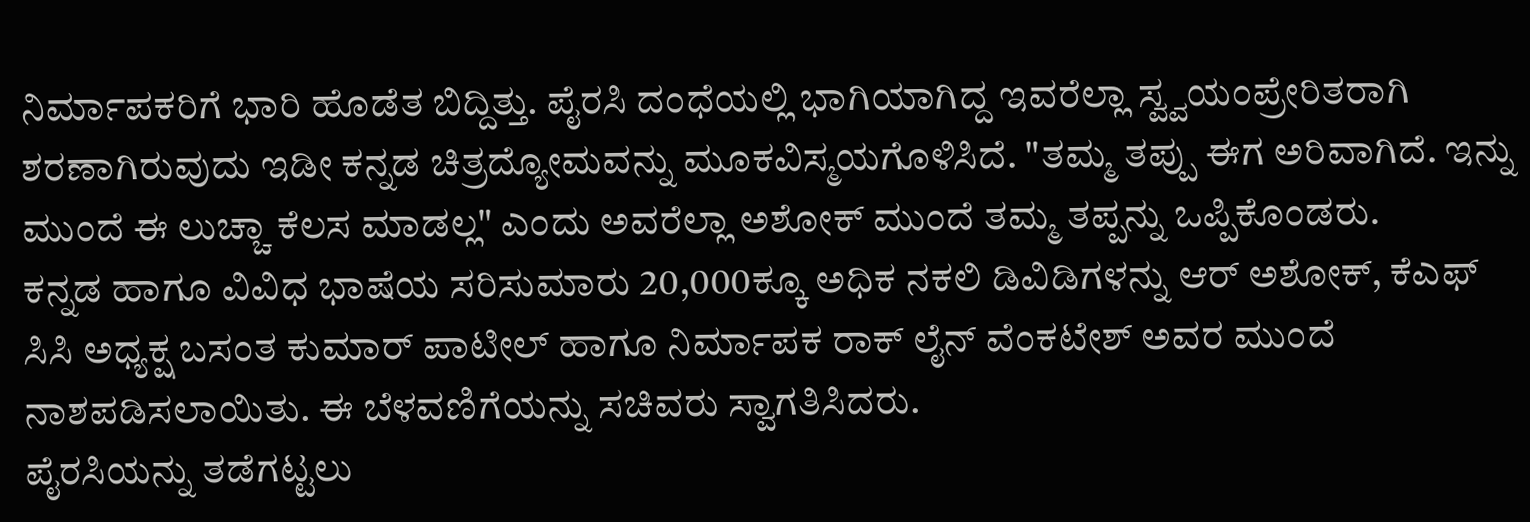ನಿರ್ಮಾಪಕರಿಗೆ ಭಾರಿ ಹೊಡೆತ ಬಿದ್ದಿತ್ತು. ಪೈರಸಿ ದಂಧೆಯಲ್ಲಿ ಭಾಗಿಯಾಗಿದ್ದ ಇವರೆಲ್ಲಾ ಸ್ವ್ವಯಂಪ್ರೇರಿತರಾಗಿ ಶರಣಾಗಿರುವುದು ಇಡೀ ಕನ್ನಡ ಚಿತ್ರದ್ಯೋಮವನ್ನು ಮೂಕವಿಸ್ಮಯಗೊಳಿಸಿದೆ. "ತಮ್ಮ ತಪ್ಪು ಈಗ ಅರಿವಾಗಿದೆ. ಇನ್ನು ಮುಂದೆ ಈ ಲುಚ್ಚಾ ಕೆಲಸ ಮಾಡಲ್ಲ" ಎಂದು ಅವರೆಲ್ಲಾ ಅಶೋಕ್ ಮುಂದೆ ತಮ್ಮ ತಪ್ಪನ್ನು ಒಪ್ಪಿಕೊಂಡರು.
ಕನ್ನಡ ಹಾಗೂ ವಿವಿಧ ಭಾಷೆಯ ಸರಿಸುಮಾರು 20,000ಕ್ಕೂ ಅಧಿಕ ನಕಲಿ ಡಿವಿಡಿಗಳನ್ನು ಆರ್ ಅಶೋಕ್, ಕೆಎಫ್ ಸಿಸಿ ಅಧ್ಯಕ್ಷ ಬಸಂತ ಕುಮಾರ್ ಪಾಟೀಲ್ ಹಾಗೂ ನಿರ್ಮಾಪಕ ರಾಕ್ ಲೈನ್ ವೆಂಕಟೇಶ್ ಅವರ ಮುಂದೆ ನಾಶಪಡಿಸಲಾಯಿತು. ಈ ಬೆಳವಣಿಗೆಯನ್ನು ಸಚಿವರು ಸ್ವಾಗತಿಸಿದರು.
ಪೈರಸಿಯನ್ನು ತಡೆಗಟ್ಟಲು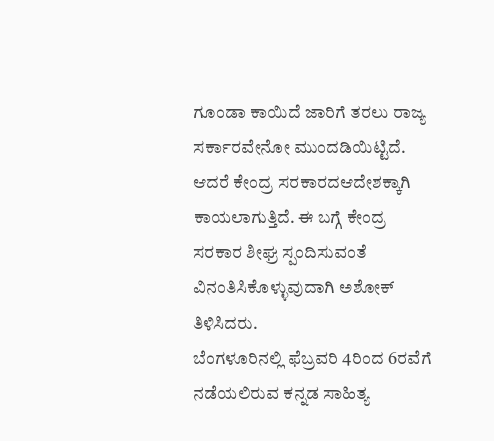ಗೂಂಡಾ ಕಾಯಿದೆ ಜಾರಿಗೆ ತರಲು ರಾಜ್ಯ ಸರ್ಕಾರವೇನೋ ಮುಂದಡಿಯಿಟ್ಟಿದೆ. ಆದರೆ ಕೇಂದ್ರ ಸರಕಾರದಆದೇಶಕ್ಕಾಗಿ ಕಾಯಲಾಗುತ್ತಿದೆ. ಈ ಬಗ್ಗೆ ಕೇಂದ್ರ ಸರಕಾರ ಶೀಘ್ರ ಸ್ಪಂದಿಸುವಂತೆ ವಿನಂತಿಸಿಕೊಳ್ಳುವುದಾಗಿ ಅಶೋಕ್ ತಿಳಿಸಿದರು.
ಬೆಂಗಳೂರಿನಲ್ಲಿ ಫೆಬ್ರವರಿ 4ರಿಂದ 6ರವೆಗೆ ನಡೆಯಲಿರುವ ಕನ್ನಡ ಸಾಹಿತ್ಯ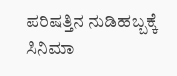ಪರಿಷತ್ತಿನ ನುಡಿಹಬ್ಬಕ್ಕೆ ಸಿನಿಮಾ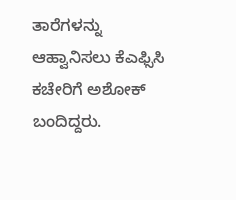ತಾರೆಗಳನ್ನು ಆಹ್ವಾನಿಸಲು ಕೆಎಫ್ಸಿಸಿ ಕಚೇರಿಗೆ ಅಶೋಕ್ ಬಂದಿದ್ದರು.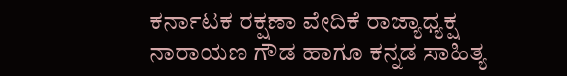ಕರ್ನಾಟಕ ರಕ್ಷಣಾ ವೇದಿಕೆ ರಾಜ್ಯಾಧ್ಯಕ್ಷ ನಾರಾಯಣ ಗೌಡ ಹಾಗೂ ಕನ್ನಡ ಸಾಹಿತ್ಯ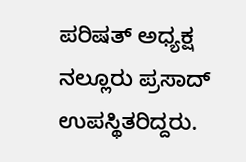ಪರಿಷತ್ ಅಧ್ಯಕ್ಷ ನಲ್ಲೂರು ಪ್ರಸಾದ್ ಉಪಸ್ಥಿತರಿದ್ದರು.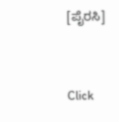[ಪೈರಸಿ]


Click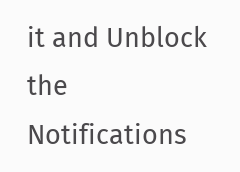it and Unblock the Notifications